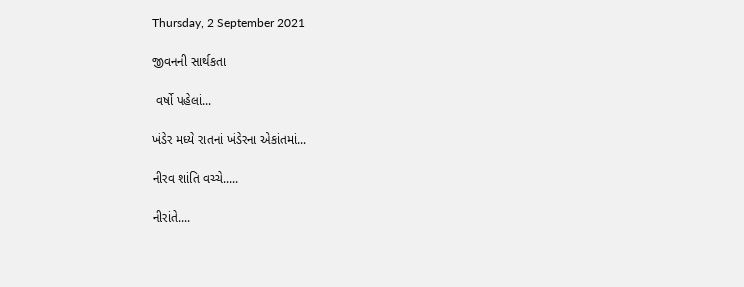Thursday, 2 September 2021

જીવનની સાર્થકતા

 વર્ષો પહેલાં...

ખંડેર મધ્યે રાતનાં ખંડેરના એકાંતમાં...

નીરવ શાંતિ વચ્ચે.....

નીરાંતે....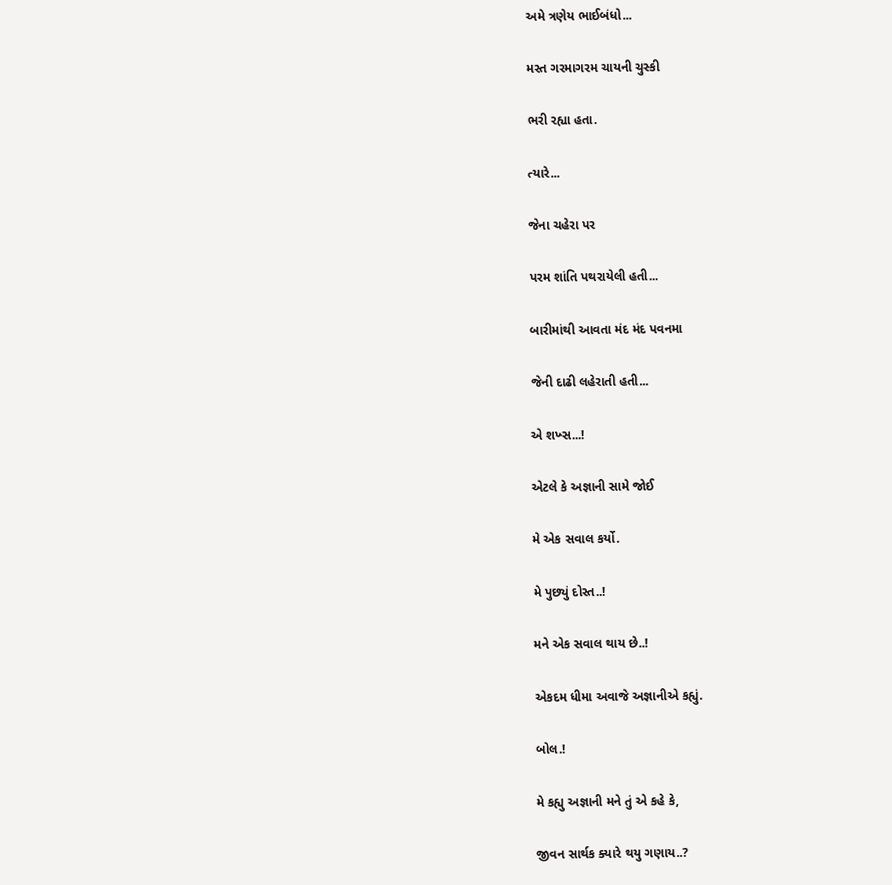અમે ત્રણેય ભાઈબંધો...

મસ્ત ગરમાગરમ ચાયની ચુસ્કી

ભરી રહ્યા હતા.

ત્યારે...

જેના ચહેરા પર

પરમ શાંતિ પથરાયેલી હતી...

બારીમાંથી આવતા મંદ મંદ પવનમા

જેની દાઢી લહેરાતી હતી...

એ શખ્સ...!

એટલે કે અજ્ઞાની સામે જોઈ

મે એક સવાલ કર્યો.

મે પુછ્યું દોસ્ત..!

મને એક સવાલ થાય છે..!

એકદમ ધીમા અવાજે અજ્ઞાનીએ કહ્યું.

બોલ.!

મે કહ્યુ અજ્ઞાની મને તું એ કહે કે,

જીવન સાર્થક ક્યારે થયુ ગણાય..?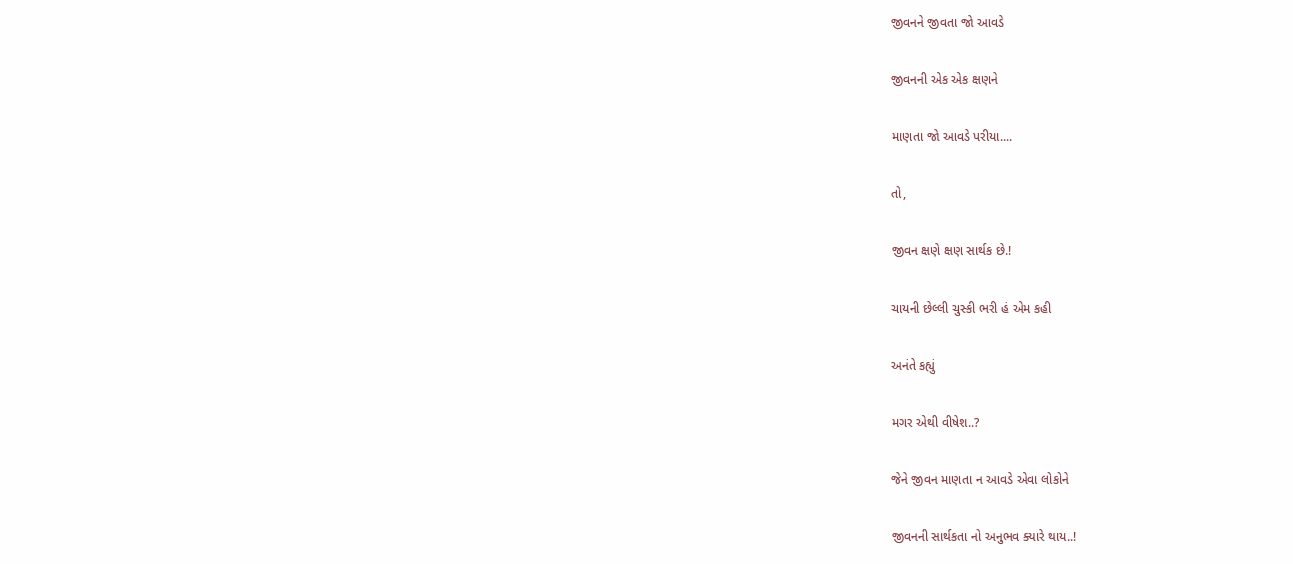જીવનને જીવતા જો આવડે

જીવનની એક એક ક્ષણને

માણતા જો આવડે પરીયા....

તો,

જીવન ક્ષણે ક્ષણ સાર્થક છે.!

ચાયની છેલ્લી ચુસ્કી ભરી હં એમ કહી

અનંતે કહ્યું

મગર એથી વીષેશ..?

જેને જીવન માણતા ન આવડે એવા લોકોને

જીવનની સાર્થકતા નો અનુભવ ક્યારે થાય..!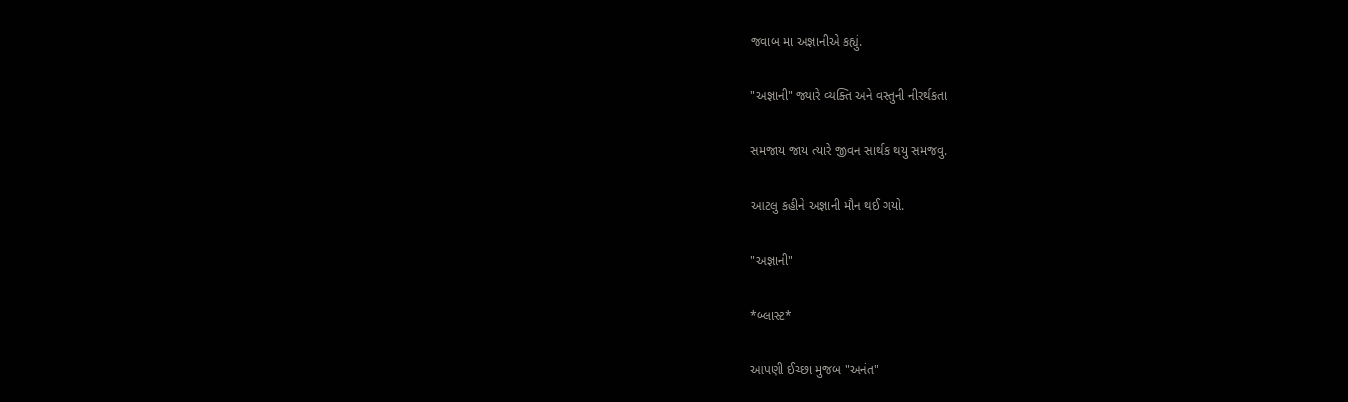જવાબ મા અજ્ઞાનીએ કહ્યું.

"અજ્ઞાની" જ્યારે વ્યક્તિ અને વસ્તુની નીરર્થકતા

સમજાય જાય ત્યારે જીવન સાર્થક થયુ સમજવુ.

આટલુ કહીને અજ્ઞાની મૌન થઈ ગયો.

"અજ્ઞાની"

*બ્લાસ્ટ*

આપણી ઈચ્છા મુજબ "અનંત"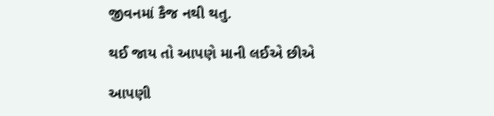જીવનમાં કૈજ નથી થતુ.

થઈ જાય તો આપણે માની લઈએ છીએ

આપણી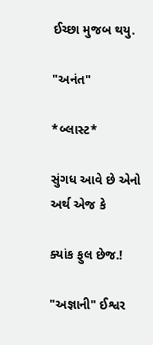ઈચ્છા મુજબ થયુ.

"અનંત"

*બ્લાસ્ટ*

સુંગધ આવે છે એનો અર્થ એજ કે

ક્યાંક ફુલ છેજ.!

"અજ્ઞાની" ઈશ્વર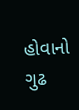હોવાનો ગુઢ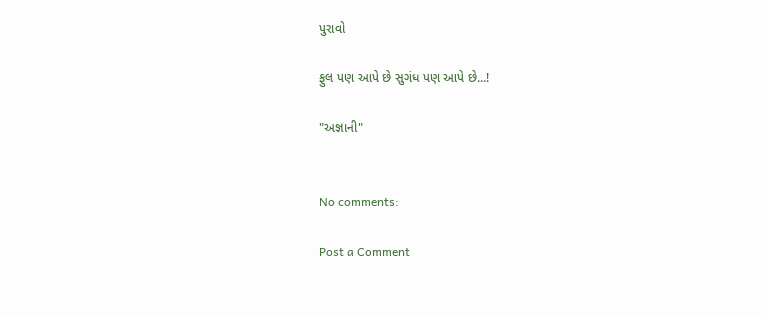પુરાવો

ફુલ પણ આપે છે સુગંધ પણ આપે છે...!

"અજ્ઞાની"


No comments:

Post a Comment